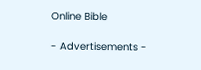Online Bible

- Advertisements -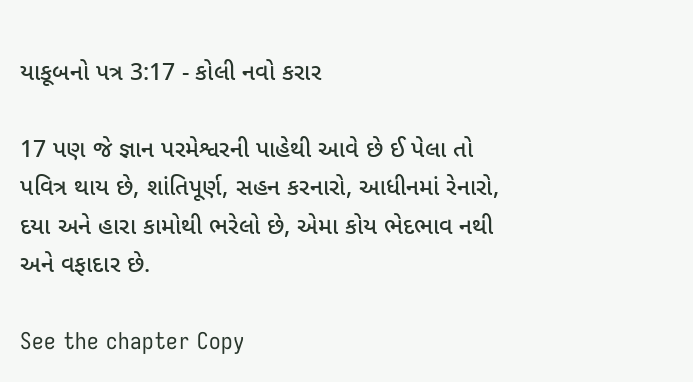યાકૂબનો પત્ર 3:17 - કોલી નવો કરાર

17 પણ જે જ્ઞાન પરમેશ્વરની પાહેથી આવે છે ઈ પેલા તો પવિત્ર થાય છે, શાંતિપૂર્ણ, સહન કરનારો, આધીનમાં રેનારો, દયા અને હારા કામોથી ભરેલો છે, એમા કોય ભેદભાવ નથી અને વફાદાર છે.

See the chapter Copy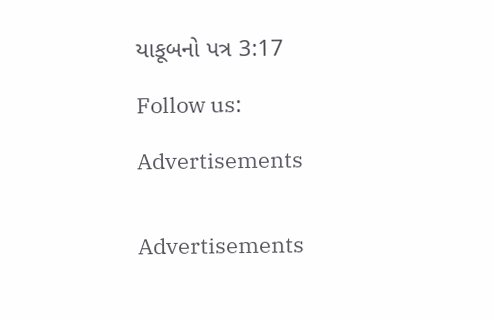યાકૂબનો પત્ર 3:17

Follow us:

Advertisements


Advertisements